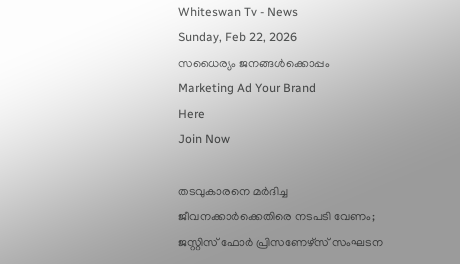Whiteswan Tv - News
Sunday, Feb 22, 2026
സധൈര്യം ജനങ്ങൾക്കൊപ്പം
Marketing Ad Your Brand
Here
Join Now

തടവുകാരനെ മർദിച്ച ജീവനക്കാർക്കെതിരെ നടപടി വേണം; ജസ്റ്റിസ് ഫോർ പ്രിസണേഴ്‌സ് സംഘടന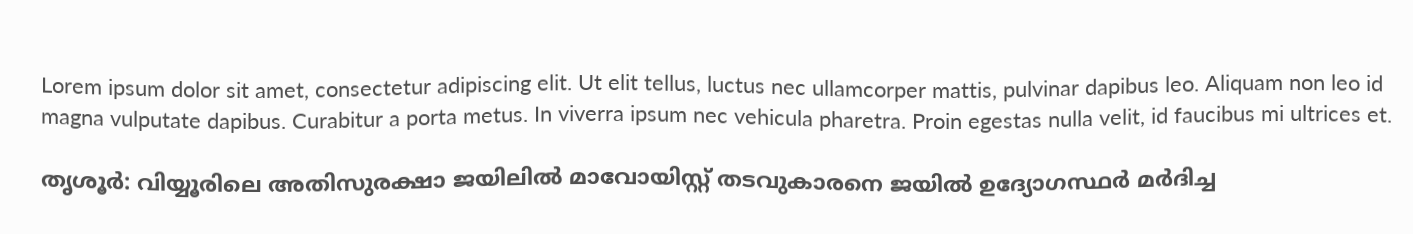Lorem ipsum dolor sit amet, consectetur adipiscing elit. Ut elit tellus, luctus nec ullamcorper mattis, pulvinar dapibus leo. Aliquam non leo id magna vulputate dapibus. Curabitur a porta metus. In viverra ipsum nec vehicula pharetra. Proin egestas nulla velit, id faucibus mi ultrices et.

തൃശൂര്‍: വിയ്യൂരിലെ അതിസുരക്ഷാ ജയിലില്‍ മാവോയിസ്റ്റ് തടവുകാരനെ ജയില്‍ ഉദ്യോഗസ്ഥര്‍ മർദിച്ച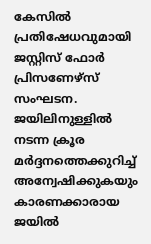കേസിൽ പ്രതിഷേധവുമായി ജസ്റ്റിസ് ഫോര്‍ പ്രിസണേഴ്സ് സംഘടന. ജയിലിനുള്ളില്‍ നടന്ന ക്രൂര മര്‍ദ്ദനത്തെക്കുറിച്ച് അന്വേഷിക്കുകയും കാരണക്കാരായ ജയില്‍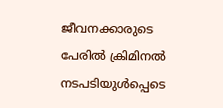ജീവനക്കാരുടെ പേരില്‍ ക്രിമിനല്‍ നടപടിയുള്‍പ്പെടെ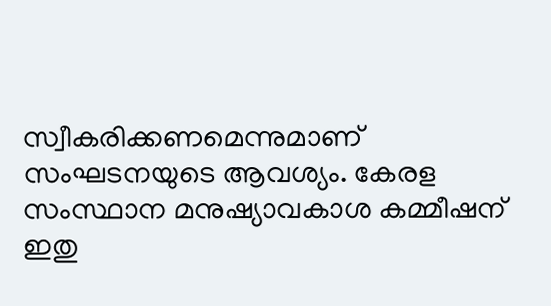സ്വീകരിക്കണമെന്നുമാണ് സംഘടനയുടെ ആവശ്യം. കേരള സംസ്ഥാന മനുഷ്യാവകാശ കമ്മീഷന് ഇതു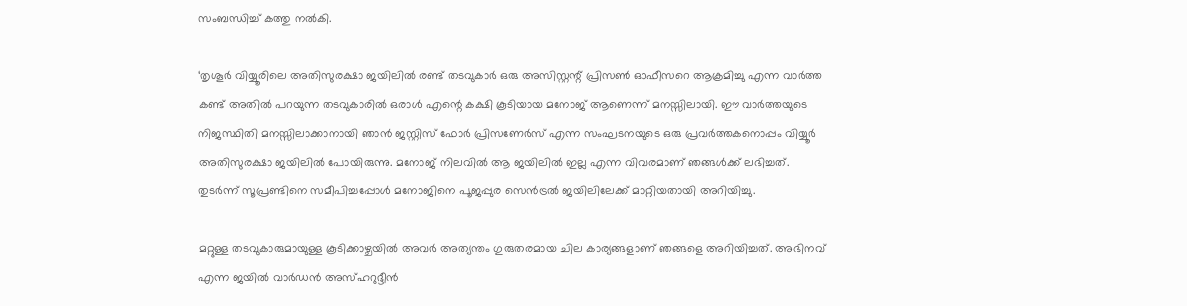സംബന്ധിച്ച് കത്തു നല്‍കി.

‘തൃശൂര്‍ വിയ്യൂരിലെ അതിസുരക്ഷാ ജയിലില്‍ രണ്ട് തടവുകാര്‍ ഒരു അസിസ്റ്റന്റ് പ്രിസണ്‍ ഓഫീസറെ ആക്രമിച്ചു എന്ന വാര്‍ത്ത കണ്ട് അതില്‍ പറയുന്ന തടവുകാരില്‍ ഒരാള്‍ എന്റെ കക്ഷി കൂടിയായ മനോജ് ആണെന്ന് മനസ്സിലായി. ഈ വാര്‍ത്തയുടെ നിജസ്ഥിതി മനസ്സിലാക്കാനായി ഞാന്‍ ജസ്റ്റിസ് ഫോര്‍ പ്രിസണേര്‍സ് എന്ന സംഘടനയുടെ ഒരു പ്രവര്‍ത്തകനൊപ്പം വിയ്യൂര്‍ അതിസുരക്ഷാ ജയിലില്‍ പോയിരുന്നു. മനോജ് നിലവില്‍ ആ ജയിലില്‍ ഇല്ല എന്ന വിവരമാണ് ഞങ്ങള്‍ക്ക് ലഭിച്ചത്. തുടര്‍ന്ന് സൂപ്രണ്ടിനെ സമീപിച്ചപ്പോള്‍ മനോജിനെ പൂജപ്പുര സെന്‍ട്രല്‍ ജയിലിലേക്ക് മാറ്റിയതായി അറിയിച്ചു.

മറ്റുള്ള തടവുകാരുമായുള്ള കൂടിക്കാഴ്ചയില്‍ അവര്‍ അത്യന്തം ഗുരുതരമായ ചില കാര്യങ്ങളാണ് ഞങ്ങളെ അറിയിച്ചത്. അഭിനവ് എന്ന ജയില്‍ വാര്‍ഡന്‍ അസ്ഹറുദ്ദീന്‍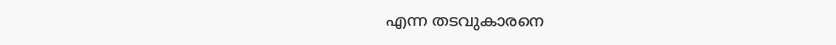എന്ന തടവുകാരനെ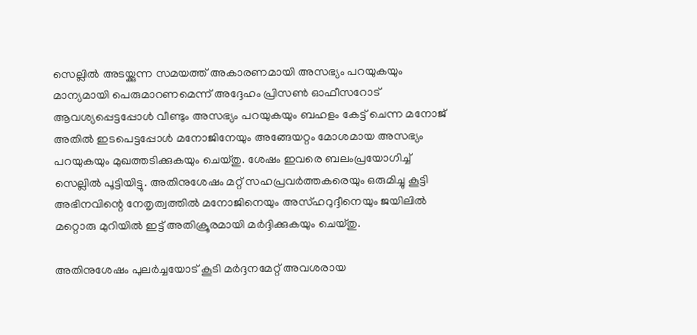സെല്ലില്‍ അടയ്ക്കുന്ന സമയത്ത് അകാരണമായി അസഭ്യം പറയുകയും മാന്യമായി പെരുമാറണമെന്ന് അദ്ദേഹം പ്രിസണ്‍ ഓഫീസറോട് ആവശ്യപ്പെട്ടപ്പോള്‍ വീണ്ടും അസഭ്യം പറയുകയും ബഹളം കേട്ട് ചെന്ന മനോജ് അതില്‍ ഇടപെട്ടപ്പോള്‍ മനോജിനേയും അങ്ങേയറ്റം മോശമായ അസഭ്യം പറയുകയും മുഖത്തടിക്കുകയും ചെയ്തു. ശേഷം ഇവരെ ബലംപ്രയോഗിച്ച് സെല്ലില്‍ പൂട്ടിയിട്ടു. അതിനുശേഷം മറ്റ് സഹപ്രവര്‍ത്തകരെയും ഒരുമിച്ചു കൂട്ടി അഭിനവിന്റെ നേതൃത്വത്തില്‍ മനോജിനെയും അസ്ഹറുദ്ദീനെയും ജയിലില്‍ മറ്റൊരു മുറിയില്‍ ഇട്ട് അതിക്രൂരമായി മര്‍ദ്ദിക്കുകയും ചെയ്തു.

അതിനുശേഷം പുലര്‍ച്ചയോട് കൂടി മര്‍ദ്ദനമേറ്റ് അവശരായ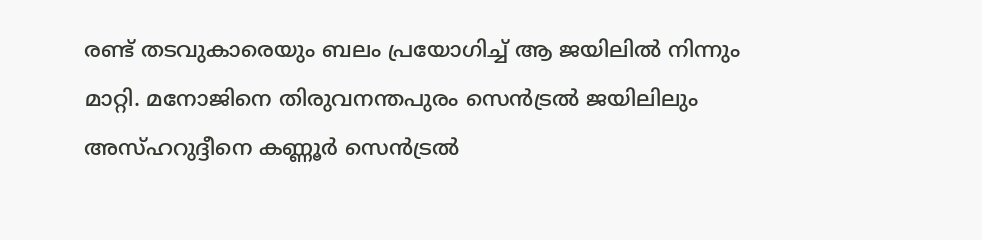രണ്ട് തടവുകാരെയും ബലം പ്രയോഗിച്ച് ആ ജയിലില്‍ നിന്നും മാറ്റി. മനോജിനെ തിരുവനന്തപുരം സെന്‍ട്രല്‍ ജയിലിലും അസ്ഹറുദ്ദീനെ കണ്ണൂര്‍ സെന്‍ട്രല്‍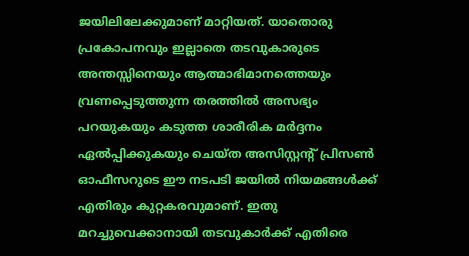ജയിലിലേക്കുമാണ് മാറ്റിയത്. യാതൊരു പ്രകോപനവും ഇല്ലാതെ തടവുകാരുടെ അന്തസ്സിനെയും ആത്മാഭിമാനത്തെയും വ്രണപ്പെടുത്തുന്ന തരത്തില്‍ അസഭ്യം പറയുകയും കടുത്ത ശാരീരിക മര്‍ദ്ദനം ഏല്‍പ്പിക്കുകയും ചെയ്ത അസിസ്റ്റന്റ് പ്രിസണ്‍ ഓഫീസറുടെ ഈ നടപടി ജയില്‍ നിയമങ്ങള്‍ക്ക് എതിരും കുറ്റകരവുമാണ്. ഇതു മറച്ചുവെക്കാനായി തടവുകാര്‍ക്ക് എതിരെ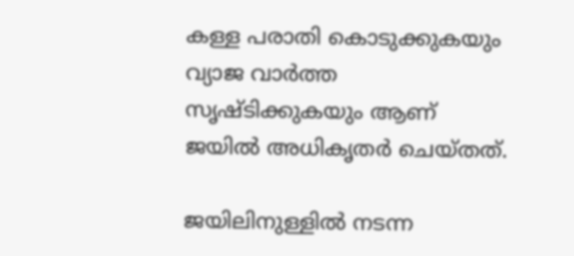കള്ള പരാതി കൊടുക്കുകയും വ്യാജ വാര്‍ത്ത സൃഷ്ടിക്കുകയും ആണ് ജയില്‍ അധികൃതര്‍ ചെയ്തത്.

ജയിലിനുള്ളില്‍ നടന്ന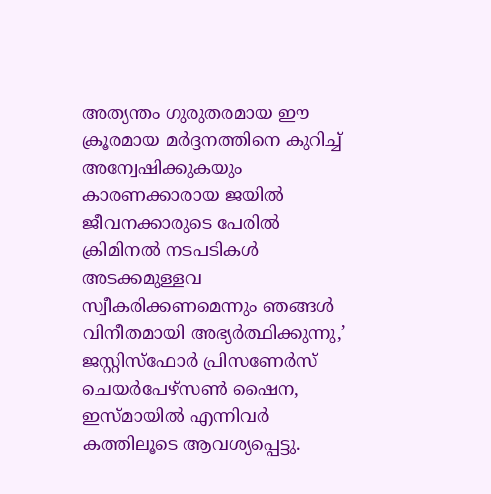അത്യന്തം ഗുരുതരമായ ഈ ക്രൂരമായ മര്‍ദ്ദനത്തിനെ കുറിച്ച് അന്വേഷിക്കുകയും കാരണക്കാരായ ജയില്‍ ജീവനക്കാരുടെ പേരില്‍ ക്രിമിനല്‍ നടപടികള്‍ അടക്കമുള്ളവ സ്വീകരിക്കണമെന്നും ഞങ്ങള്‍ വിനീതമായി അഭ്യര്‍ത്ഥിക്കുന്നു,’ ജസ്റ്റിസ്ഫോര്‍ പ്രിസണേർസ് ചെയര്‍പേഴ്സണ്‍ ഷൈന, ഇസ്മായില്‍ എന്നിവര്‍ കത്തിലൂടെ ആവശ്യപ്പെട്ടു.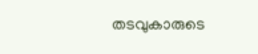തടവുകാരുടെ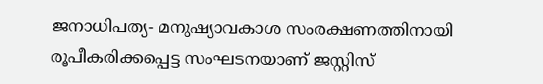ജനാധിപത്യ- മനുഷ്യാവകാശ സംരക്ഷണത്തിനായി രൂപീകരിക്കപ്പെട്ട സംഘടനയാണ് ജസ്റ്റിസ്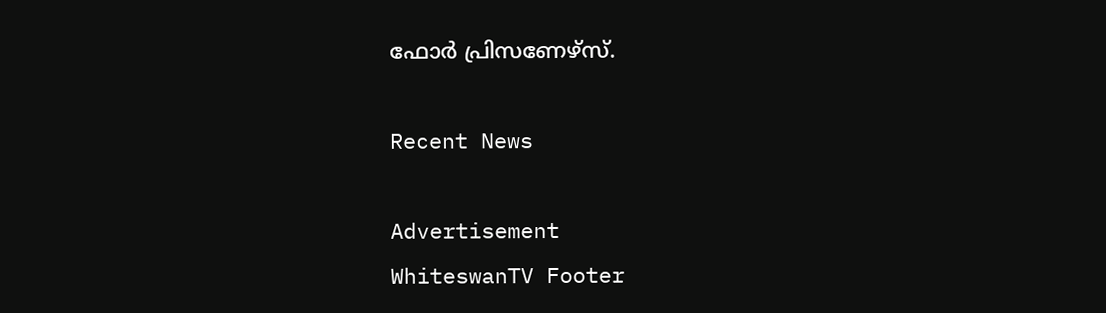ഫോര്‍ പ്രിസണേഴ്സ്.

Recent News

Advertisement
WhiteswanTV Footer